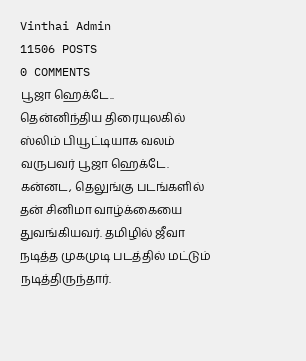Vinthai Admin
11506 POSTS
0 COMMENTS
பூஜா ஹெக்டே..
தென்னிந்திய திரையுலகில் ஸ்லிம் பியூட்டியாக வலம் வருபவர் பூஜா ஹெக்டே. கன்னட, தெலுங்கு படங்களில் தன் சினிமா வாழ்க்கையை துவங்கியவர். தமிழில் ஜீவா நடித்த முகமுடி படத்தில் மட்டும் நடித்திருந்தார்.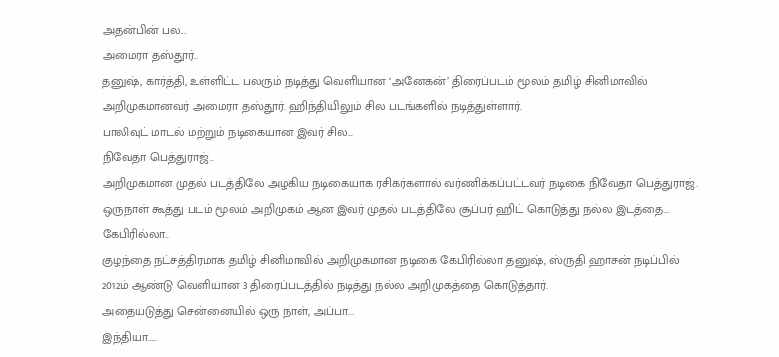அதன்பின் பல...
அமைரா தஸ்தூர்..
தனுஷ், கார்த்தி, உள்ளிட்ட பலரும் நடித்து வெளியான ‘அனேகன்’ திரைப்படம் மூலம் தமிழ் சினிமாவில் அறிமுகமானவர் அமைரா தஸ்தூர். ஹிந்தியிலும் சில படங்களில் நடித்துள்ளார்.
பாலிவுட் மாடல் மற்றும் நடிகையான இவர் சில...
நிவேதா பெத்துராஜ்..
அறிமுகமான முதல் படத்திலே அழகிய நடிகையாக ரசிகர்களால் வர்ணிக்கப்பட்டவர் நடிகை நிவேதா பெத்துராஜ்.
ஒருநாள் கூத்து படம் மூலம் அறிமுகம் ஆன இவர் முதல் படத்திலே சூப்பர் ஹிட் கொடுத்து நல்ல இடத்தை...
கேபிரில்லா..
குழந்தை நட்சத்திரமாக தமிழ் சினிமாவில் அறிமுகமான நடிகை கேபிரில்லா தனுஷ், ஸ்ருதி ஹாசன் நடிப்பில் 2012ம் ஆண்டு வெளியான 3 திரைப்படத்தில் நடித்து நல்ல அறிமுகத்தை கொடுத்தார்.
அதையடுத்து சென்னையில் ஒரு நாள், அப்பா...
இந்தியா.....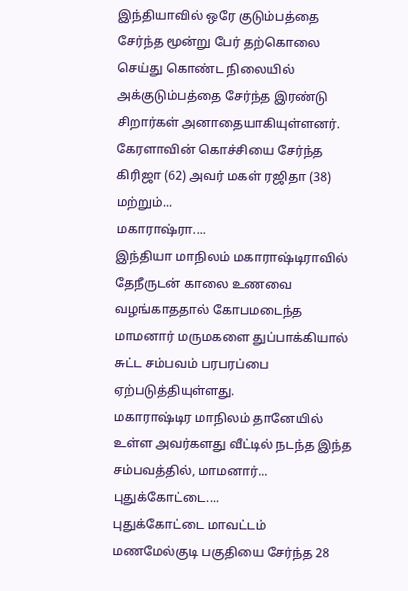இந்தியாவில் ஒரே குடும்பத்தை சேர்ந்த மூன்று பேர் தற்கொலை செய்து கொண்ட நிலையில் அக்குடும்பத்தை சேர்ந்த இரண்டு சிறார்கள் அனாதையாகியுள்ளனர்.
கேரளாவின் கொச்சியை சேர்ந்த கிரிஜா (62) அவர் மகள் ரஜிதா (38) மற்றும்...
மகாராஷ்ரா....
இந்தியா மாநிலம் மகாராஷ்டிராவில் தேநீருடன் காலை உணவை வழங்காததால் கோபமடைந்த மாமனார் மருமகளை துப்பாக்கியால் சுட்ட சம்பவம் பரபரப்பை ஏற்படுத்தியுள்ளது.
மகாராஷ்டிர மாநிலம் தானேயில் உள்ள அவர்களது வீட்டில் நடந்த இந்த சம்பவத்தில், மாமனார்...
புதுக்கோட்டை....
புதுக்கோட்டை மாவட்டம் மணமேல்குடி பகுதியை சேர்ந்த 28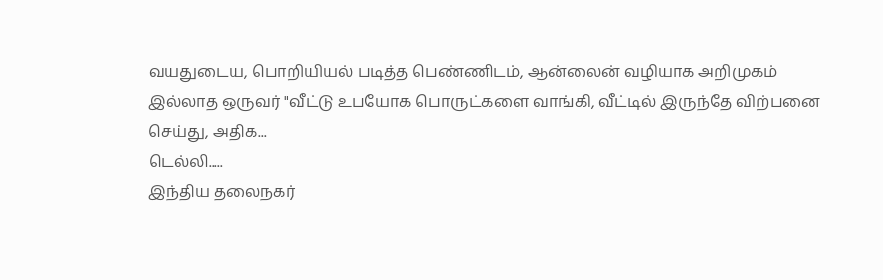வயதுடைய, பொறியியல் படித்த பெண்ணிடம், ஆன்லைன் வழியாக அறிமுகம் இல்லாத ஒருவர் "வீட்டு உபயோக பொருட்களை வாங்கி, வீட்டில் இருந்தே விற்பனை செய்து, அதிக...
டெல்லி.....
இந்திய தலைநகர்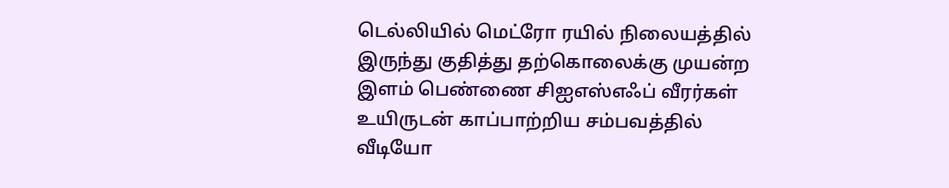டெல்லியில் மெட்ரோ ரயில் நிலையத்தில் இருந்து குதித்து தற்கொலைக்கு முயன்ற இளம் பெண்ணை சிஐஎஸ்எஃப் வீரர்கள் உயிருடன் காப்பாற்றிய சம்பவத்தில் வீடியோ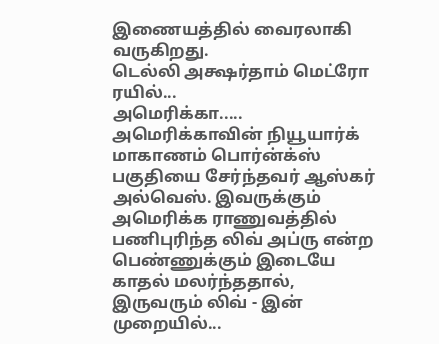இணையத்தில் வைரலாகி வருகிறது.
டெல்லி அக்ஷர்தாம் மெட்ரோ ரயில்...
அமெரிக்கா.....
அமெரிக்காவின் நியூயார்க் மாகாணம் பொர்ன்க்ஸ் பகுதியை சேர்ந்தவர் ஆஸ்கர் அல்வெஸ். இவருக்கும் அமெரிக்க ராணுவத்தில் பணிபுரிந்த லிவ் அப்ரு என்ற பெண்ணுக்கும் இடையே காதல் மலர்ந்ததால், இருவரும் லிவ் - இன் முறையில்...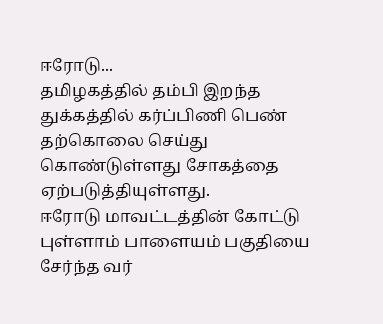ஈரோடு...
தமிழகத்தில் தம்பி இறந்த துக்கத்தில் கர்ப்பிணி பெண் தற்கொலை செய்து கொண்டுள்ளது சோகத்தை ஏற்படுத்தியுள்ளது.
ஈரோடு மாவட்டத்தின் கோட்டு புள்ளாம் பாளையம் பகுதியை சேர்ந்த வர்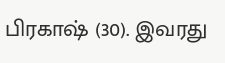பிரகாஷ் (30). இவரது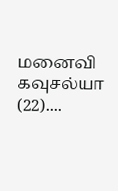மனைவி கவுசல்யா (22)....